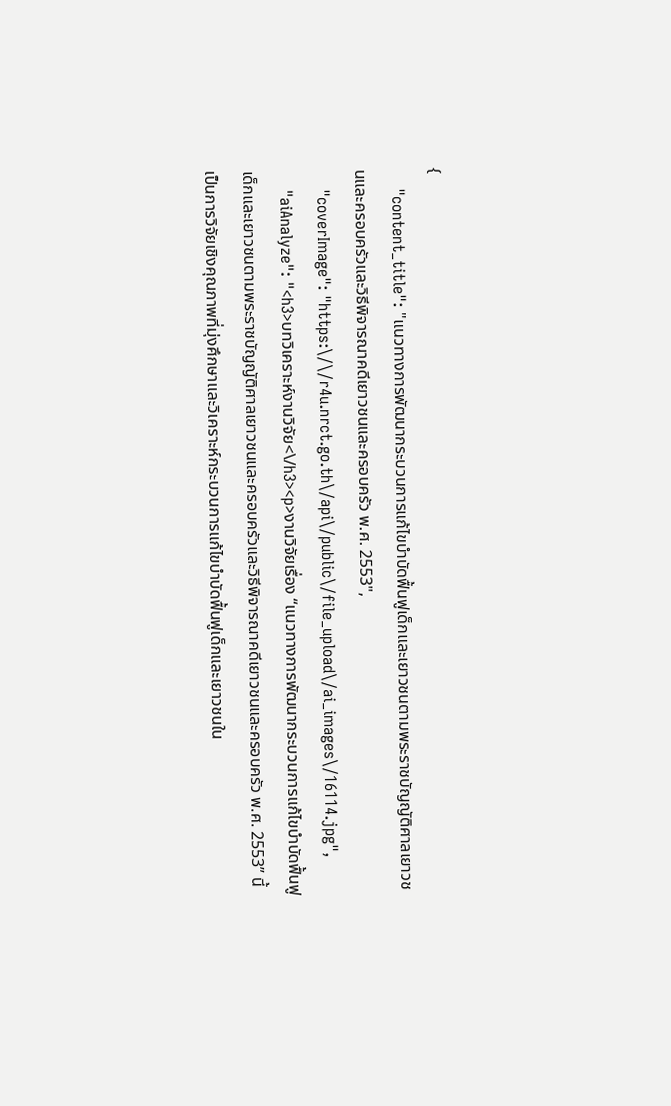{
    "content_title": "แนวทางการพัฒนากระบวนการแก้ไขบำบัดฟื้นฟูเด็กและเยาวชนตามพระราชบัญญัติศาลเยาวชนและครอบครัวและวิธีพิจารณาคดีเยาวชนและครอบครัว พ.ศ. 2553",
    "coverImage": "https:\/\/r4u.nrct.go.th\/api\/public\/file_upload\/ai_images\/16114.jpg",
    "aiAnalyze": "<h3>บทวิเคราะห์งานวิจัย<\/h3><p>งานวิจัยเรื่อง “แนวทางการพัฒนากระบวนการแก้ไขบำบัดฟื้นฟูเด็กและเยาวชนตามพระราชบัญญัติศาลเยาวชนและครอบครัวและวิธีพิจารณาคดีเยาวชนและครอบครัว พ.ศ. 2553” นี้เป็นการวิจัยเชิงคุณภาพที่มุ่งศึกษาและวิเคราะห์กระบวนการแก้ไขบำบัดฟื้นฟูเด็กและเยาวชนใน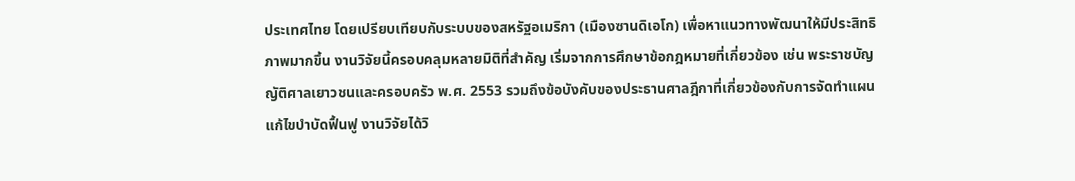ประเทศไทย โดยเปรียบเทียบกับระบบของสหรัฐอเมริกา (เมืองซานดิเอโก) เพื่อหาแนวทางพัฒนาให้มีประสิทธิภาพมากขึ้น งานวิจัยนี้ครอบคลุมหลายมิติที่สำคัญ เริ่มจากการศึกษาข้อกฎหมายที่เกี่ยวข้อง เช่น พระราชบัญญัติศาลเยาวชนและครอบครัว พ.ศ. 2553 รวมถึงข้อบังคับของประธานศาลฎีกาที่เกี่ยวข้องกับการจัดทำแผนแก้ไขบำบัดฟื้นฟู งานวิจัยได้วิ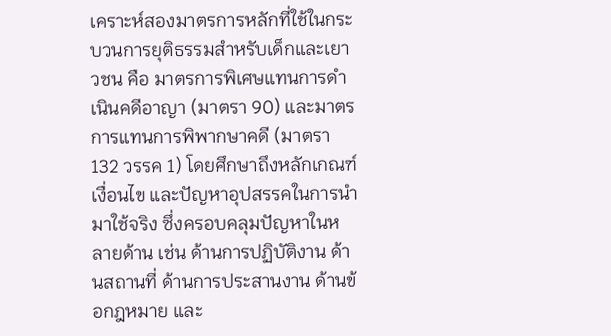เคราะห์สองมาตรการหลักที่ใช้ในกระบวนการยุติธรรมสำหรับเด็กและเยาวชน คือ มาตรการพิเศษแทนการดำเนินคดีอาญา (มาตรา 90) และมาตรการแทนการพิพากษาคดี (มาตรา 132 วรรค 1) โดยศึกษาถึงหลักเกณฑ์ เงื่อนไข และปัญหาอุปสรรคในการนำมาใช้จริง ซึ่งครอบคลุมปัญหาในหลายด้าน เช่น ด้านการปฏิบัติงาน ด้านสถานที่ ด้านการประสานงาน ด้านข้อกฎหมาย และ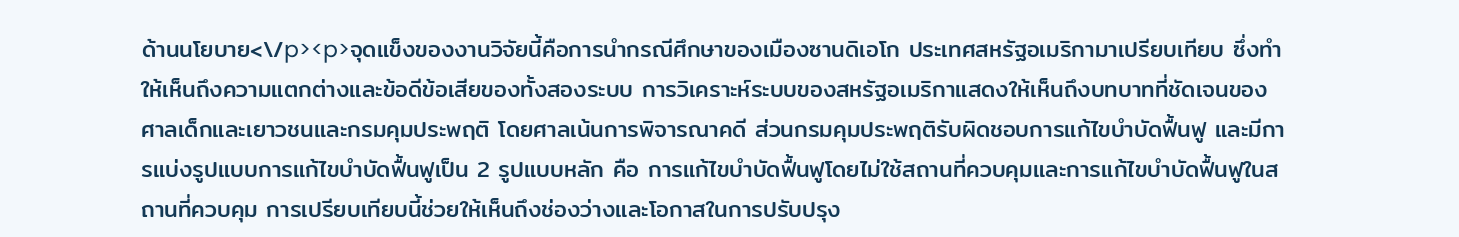ด้านนโยบาย<\/p><p>จุดแข็งของงานวิจัยนี้คือการนำกรณีศึกษาของเมืองซานดิเอโก ประเทศสหรัฐอเมริกามาเปรียบเทียบ ซึ่งทำให้เห็นถึงความแตกต่างและข้อดีข้อเสียของทั้งสองระบบ การวิเคราะห์ระบบของสหรัฐอเมริกาแสดงให้เห็นถึงบทบาทที่ชัดเจนของศาลเด็กและเยาวชนและกรมคุมประพฤติ โดยศาลเน้นการพิจารณาคดี ส่วนกรมคุมประพฤติรับผิดชอบการแก้ไขบำบัดฟื้นฟู และมีการแบ่งรูปแบบการแก้ไขบำบัดฟื้นฟูเป็น 2 รูปแบบหลัก คือ การแก้ไขบำบัดฟื้นฟูโดยไม่ใช้สถานที่ควบคุมและการแก้ไขบำบัดฟื้นฟูในสถานที่ควบคุม การเปรียบเทียบนี้ช่วยให้เห็นถึงช่องว่างและโอกาสในการปรับปรุง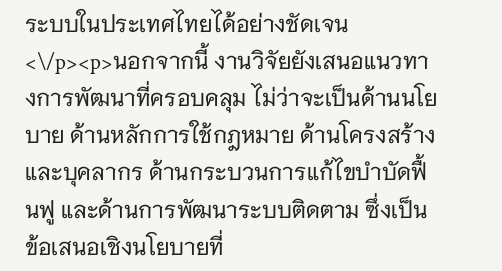ระบบในประเทศไทยได้อย่างชัดเจน<\/p><p>นอกจากนี้ งานวิจัยยังเสนอแนวทางการพัฒนาที่ครอบคลุม ไม่ว่าจะเป็นด้านนโยบาย ด้านหลักการใช้กฎหมาย ด้านโครงสร้างและบุคลากร ด้านกระบวนการแก้ไขบำบัดฟื้นฟู และด้านการพัฒนาระบบติดตาม ซึ่งเป็นข้อเสนอเชิงนโยบายที่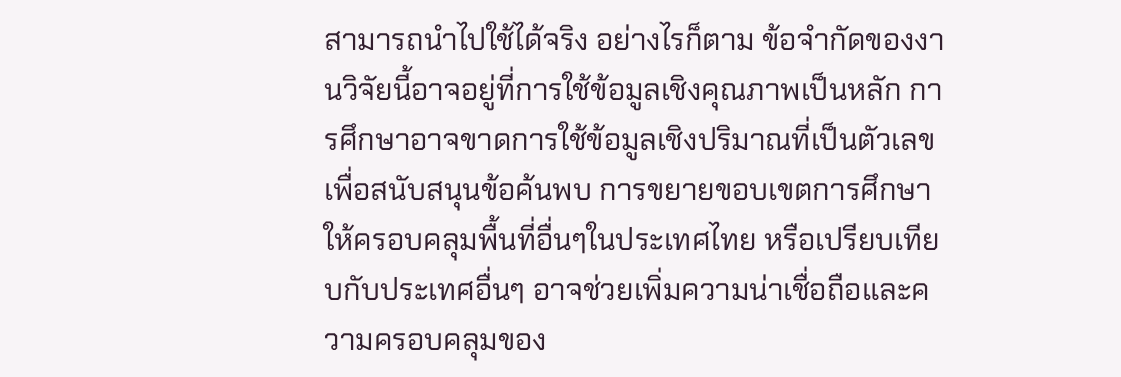สามารถนำไปใช้ได้จริง อย่างไรก็ตาม ข้อจำกัดของงานวิจัยนี้อาจอยู่ที่การใช้ข้อมูลเชิงคุณภาพเป็นหลัก การศึกษาอาจขาดการใช้ข้อมูลเชิงปริมาณที่เป็นตัวเลขเพื่อสนับสนุนข้อค้นพบ การขยายขอบเขตการศึกษาให้ครอบคลุมพื้นที่อื่นๆในประเทศไทย หรือเปรียบเทียบกับประเทศอื่นๆ อาจช่วยเพิ่มความน่าเชื่อถือและความครอบคลุมของ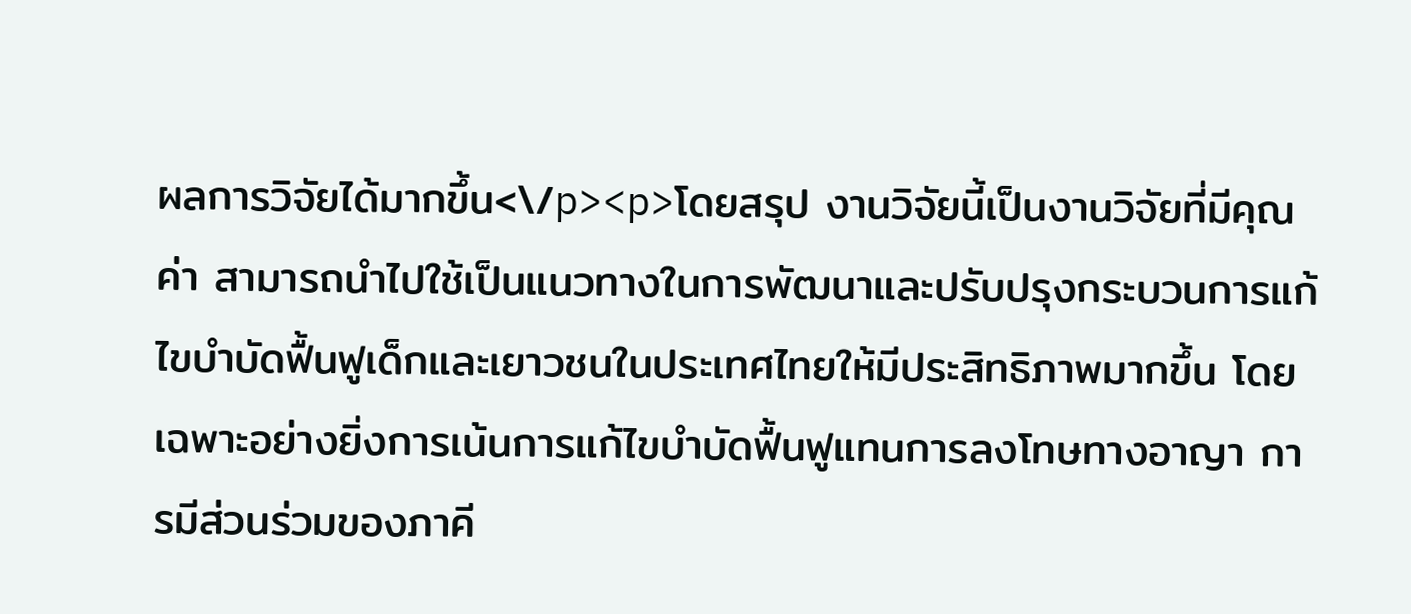ผลการวิจัยได้มากขึ้น<\/p><p>โดยสรุป งานวิจัยนี้เป็นงานวิจัยที่มีคุณค่า สามารถนำไปใช้เป็นแนวทางในการพัฒนาและปรับปรุงกระบวนการแก้ไขบำบัดฟื้นฟูเด็กและเยาวชนในประเทศไทยให้มีประสิทธิภาพมากขึ้น โดยเฉพาะอย่างยิ่งการเน้นการแก้ไขบำบัดฟื้นฟูแทนการลงโทษทางอาญา การมีส่วนร่วมของภาคี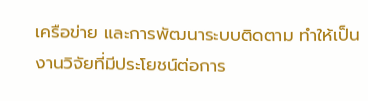เครือข่าย และการพัฒนาระบบติดตาม ทำให้เป็นงานวิจัยที่มีประโยชน์ต่อการ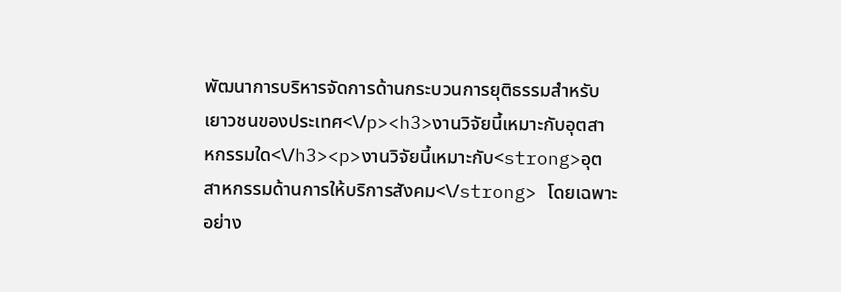พัฒนาการบริหารจัดการด้านกระบวนการยุติธรรมสำหรับเยาวชนของประเทศ<\/p><h3>งานวิจัยนี้เหมาะกับอุตสาหกรรมใด<\/h3><p>งานวิจัยนี้เหมาะกับ<strong>อุตสาหกรรมด้านการให้บริการสังคม<\/strong> โดยเฉพาะอย่าง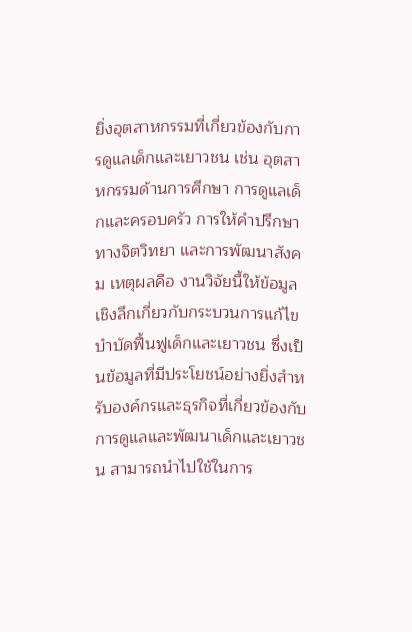ยิ่งอุตสาหกรรมที่เกี่ยวข้องกับการดูแลเด็กและเยาวชน เช่น อุตสาหกรรมด้านการศึกษา การดูแลเด็กและครอบครัว การให้คำปรึกษาทางจิตวิทยา และการพัฒนาสังคม เหตุผลคือ งานวิจัยนี้ให้ข้อมูลเชิงลึกเกี่ยวกับกระบวนการแก้ไขบำบัดฟื้นฟูเด็กและเยาวชน ซึ่งเป็นข้อมูลที่มีประโยชน์อย่างยิ่งสำหรับองค์กรและธุรกิจที่เกี่ยวข้องกับการดูแลและพัฒนาเด็กและเยาวชน สามารถนำไปใช้ในการ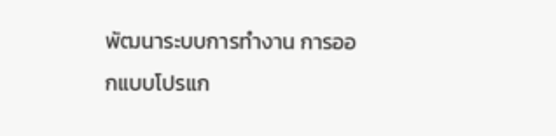พัฒนาระบบการทำงาน การออกแบบโปรแก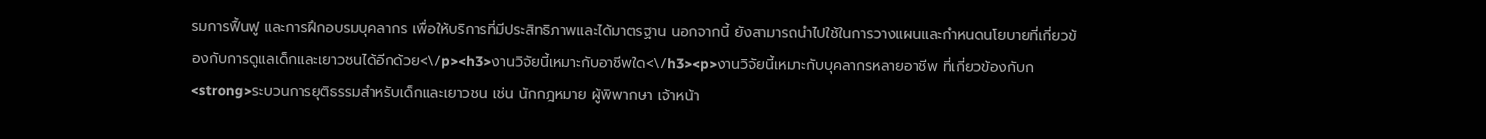รมการฟื้นฟู และการฝึกอบรมบุคลากร เพื่อให้บริการที่มีประสิทธิภาพและได้มาตรฐาน นอกจากนี้ ยังสามารถนำไปใช้ในการวางแผนและกำหนดนโยบายที่เกี่ยวข้องกับการดูแลเด็กและเยาวชนได้อีกด้วย<\/p><h3>งานวิจัยนี้เหมาะกับอาชีพใด<\/h3><p>งานวิจัยนี้เหมาะกับบุคลากรหลายอาชีพ ที่เกี่ยวข้องกับก<strong>ระบวนการยุติธรรมสำหรับเด็กและเยาวชน เช่น นักกฎหมาย ผู้พิพากษา เจ้าหน้า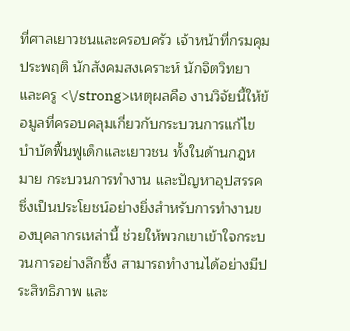ที่ศาลเยาวชนและครอบครัว เจ้าหน้าที่กรมคุมประพฤติ นักสังคมสงเคราะห์ นักจิตวิทยา และครู <\/strong>เหตุผลคือ งานวิจัยนี้ให้ข้อมูลที่ครอบคลุมเกี่ยวกับกระบวนการแก้ไขบำบัดฟื้นฟูเด็กและเยาวชน ทั้งในด้านกฎหมาย กระบวนการทำงาน และปัญหาอุปสรรค ซึ่งเป็นประโยชน์อย่างยิ่งสำหรับการทำงานของบุคลากรเหล่านี้ ช่วยให้พวกเขาเข้าใจกระบวนการอย่างลึกซึ้ง สามารถทำงานได้อย่างมีประสิทธิภาพ และ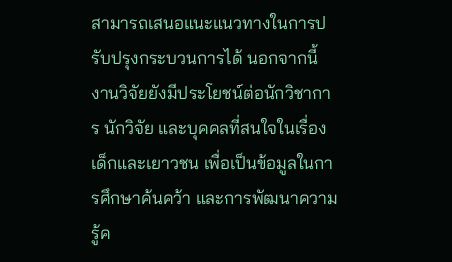สามารถเสนอแนะแนวทางในการปรับปรุงกระบวนการได้ นอกจากนี้ งานวิจัยยังมีประโยชน์ต่อนักวิชาการ นักวิจัย และบุคคลที่สนใจในเรื่องเด็กและเยาวชน เพื่อเป็นข้อมูลในการศึกษาค้นคว้า และการพัฒนาความรู้ค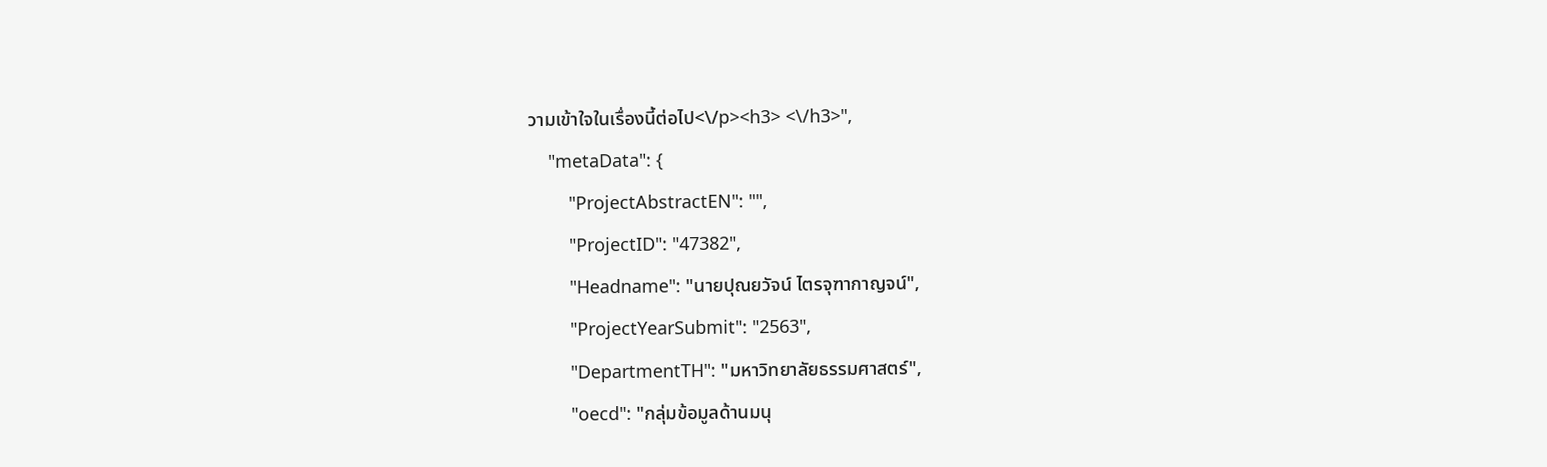วามเข้าใจในเรื่องนี้ต่อไป<\/p><h3> <\/h3>",
    "metaData": {
        "ProjectAbstractEN": "",
        "ProjectID": "47382",
        "Headname": "นายปุณยวัจน์ ไตรจุฑากาญจน์",
        "ProjectYearSubmit": "2563",
        "DepartmentTH": "มหาวิทยาลัยธรรมศาสตร์",
        "oecd": "กลุ่มข้อมูลด้านมนุ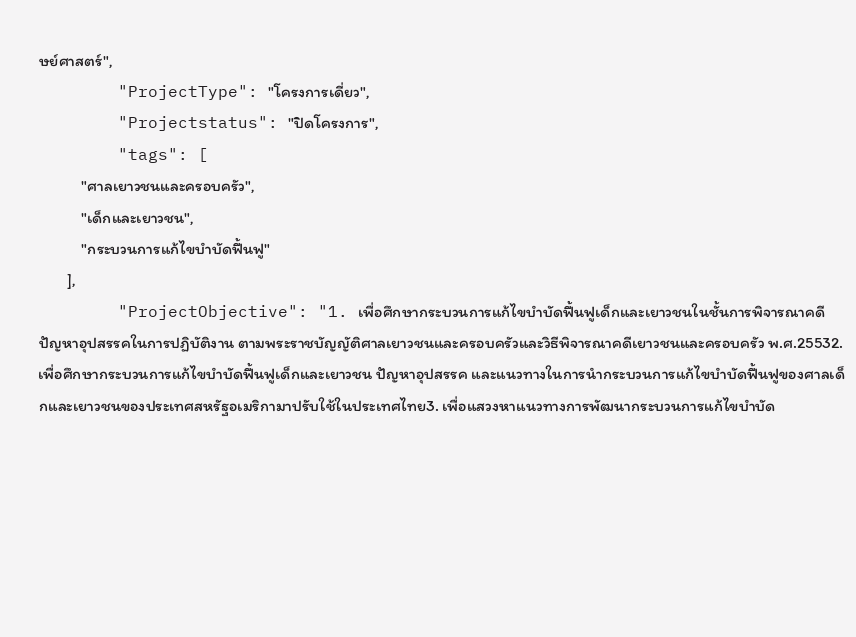ษย์ศาสตร์",
        "ProjectType": "โครงการเดี่ยว",
        "Projectstatus": "ปิดโครงการ",
        "tags": [
            "ศาลเยาวชนและครอบครัว",
            "เด็กและเยาวชน",
            "กระบวนการแก้ไขบำบัดฟื้นฟู"
        ],
        "ProjectObjective": "1. เพื่อศึกษากระบวนการแก้ไขบำบัดฟื้นฟูเด็กและเยาวชนในชั้นการพิจารณาคดี ปัญหาอุปสรรคในการปฏิบัติงาน ตามพระราชบัญญัติศาลเยาวชนและครอบครัวและวิธีพิจารณาคดีเยาวชนและครอบครัว พ.ศ.25532. เพื่อศึกษากระบวนการแก้ไขบำบัดฟื้นฟูเด็กและเยาวชน ปัญหาอุปสรรค และแนวทางในการนำกระบวนการแก้ไขบำบัดฟื้นฟูของศาลเด็กและเยาวชนของประเทศสหรัฐอเมริกามาปรับใช้ในประเทศไทย3. เพื่อแสวงหาแนวทางการพัฒนากระบวนการแก้ไขบำบัด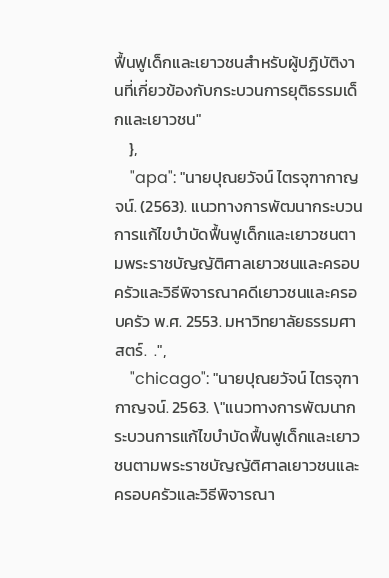ฟื้นฟูเด็กและเยาวชนสำหรับผู้ปฏิบัติงานที่เกี่ยวข้องกับกระบวนการยุติธรรมเด็กและเยาวชน"
    },
    "apa": "นายปุณยวัจน์ ไตรจุฑากาญจน์. (2563). แนวทางการพัฒนากระบวนการแก้ไขบำบัดฟื้นฟูเด็กและเยาวชนตามพระราชบัญญัติศาลเยาวชนและครอบครัวและวิธีพิจารณาคดีเยาวชนและครอบครัว พ.ศ. 2553. มหาวิทยาลัยธรรมศาสตร์.  .",
    "chicago": "นายปุณยวัจน์ ไตรจุฑากาญจน์. 2563. \"แนวทางการพัฒนากระบวนการแก้ไขบำบัดฟื้นฟูเด็กและเยาวชนตามพระราชบัญญัติศาลเยาวชนและครอบครัวและวิธีพิจารณา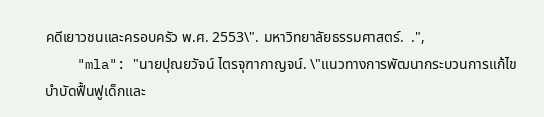คดีเยาวชนและครอบครัว พ.ศ. 2553\". มหาวิทยาลัยธรรมศาสตร์.  .",
    "mla": "นายปุณยวัจน์ ไตรจุฑากาญจน์. \"แนวทางการพัฒนากระบวนการแก้ไขบำบัดฟื้นฟูเด็กและ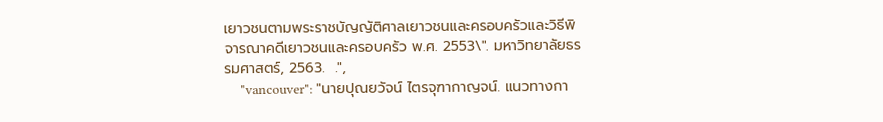เยาวชนตามพระราชบัญญัติศาลเยาวชนและครอบครัวและวิธีพิจารณาคดีเยาวชนและครอบครัว พ.ศ. 2553\". มหาวิทยาลัยธรรมศาสตร์, 2563.  .",
    "vancouver": "นายปุณยวัจน์ ไตรจุฑากาญจน์. แนวทางกา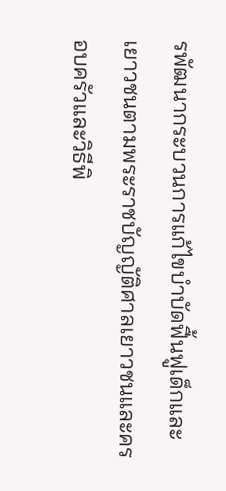รพัฒนากระบวนการแก้ไขบำบัดฟื้นฟูเด็กและเยาวชนตามพระราชบัญญัติศาลเยาวชนและครอบครัวและวิธีพิ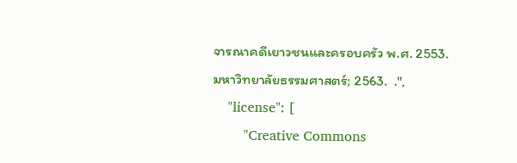จารณาคดีเยาวชนและครอบครัว พ.ศ. 2553. มหาวิทยาลัยธรรมศาสตร์; 2563.  .",
    "license": [
        "Creative Commons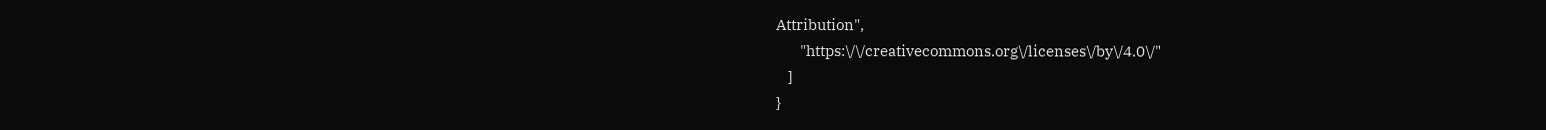Attribution",
        "https:\/\/creativecommons.org\/licenses\/by\/4.0\/"
    ]
}